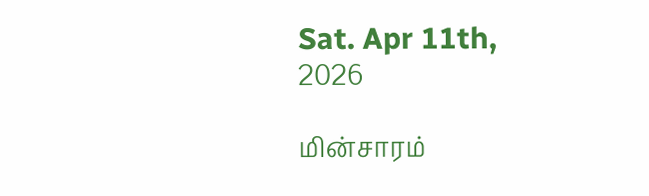Sat. Apr 11th, 2026

மின்சாரம்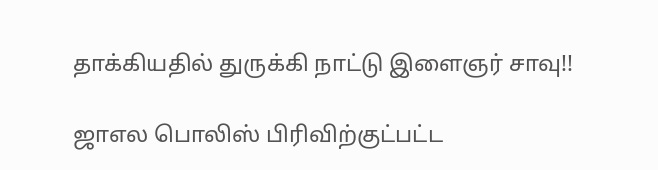தாக்கியதில் துருக்கி நாட்டு இளைஞர் சாவு!!

ஜாஎல பொலிஸ் பிரிவிற்குட்பட்ட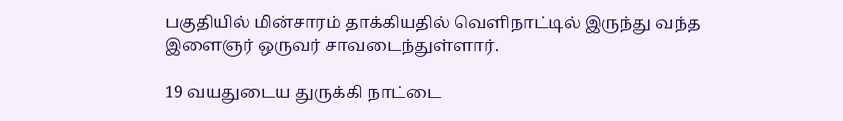பகுதியில் மின்சாரம் தாக்கியதில் வெளிநாட்டில் இருந்து வந்த இளைஞர் ஒருவர் சாவடைந்துள்ளார்.

19 வயதுடைய துருக்கி நாட்டை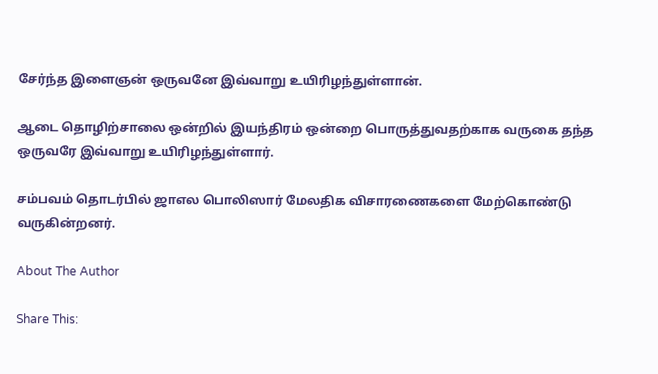சேர்ந்த இளைஞன் ஒருவனே இவ்வாறு உயிரிழந்துள்ளான்.

ஆடை தொழிற்சாலை ஒன்றில் இயந்திரம் ஒன்றை பொருத்துவதற்காக வருகை தந்த ஒருவரே இவ்வாறு உயிரிழந்துள்ளார்.

சம்பவம் தொடர்பில் ஜாஎல பொலிஸார் மேலதிக விசாரணைகளை மேற்கொண்டு வருகின்றனர்.

About The Author

Share This: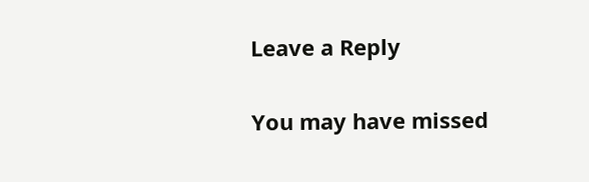Leave a Reply

You may have missed